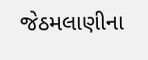જેઠમલાણીના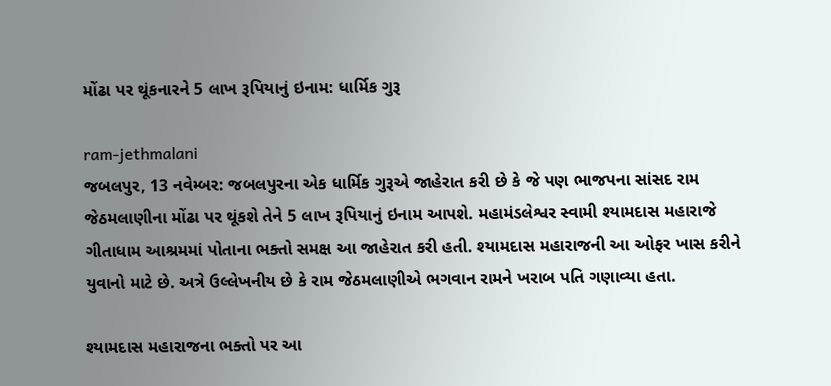મોંઢા પર થૂંકનારને 5 લાખ રૂપિયાનું ઇનામ: ધાર્મિક ગુરૂ

ram-jethmalani
જબલપુર, 13 નવેમ્બર: જબલપુરના એક ધાર્મિક ગુરૂએ જાહેરાત કરી છે કે જે પણ ભાજપના સાંસદ રામ જેઠમલાણીના મોંઢા પર થૂંકશે તેને 5 લાખ રૂપિયાનું ઇનામ આપશે. મહામંડલેશ્વર સ્વામી શ્યામદાસ મહારાજે ગીતાધામ આશ્રમમાં પોતાના ભક્તો સમક્ષ આ જાહેરાત કરી હતી. શ્યામદાસ મહારાજની આ ઓફર ખાસ કરીને યુવાનો માટે છે. અત્રે ઉલ્લેખનીય છે કે રામ જેઠમલાણીએ ભગવાન રામને ખરાબ પતિ ગણાવ્યા હતા.

શ્યામદાસ મહારાજના ભક્તો પર આ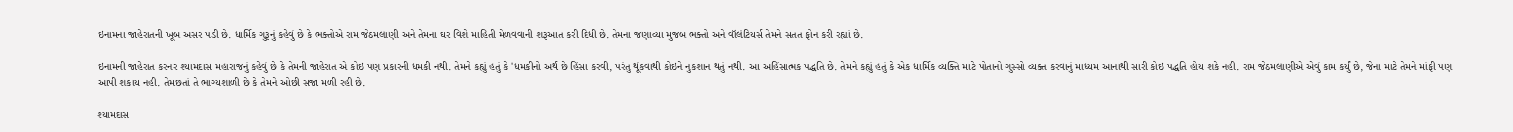ઇનામના જાહેરાતની ખૂબ અસર પડી છે. ધાર્મિક ગુરૂનું કહેવું છે કે ભક્તોએ રામ જેઠમલાણી અને તેમના ઘર વિશે માહિતી મેળવવાની શરૂઆત કરી દિધી છે. તેમના જણાવ્યા મુજબ ભક્તો અને વૉલંટિયર્સ તેમને સતત ફોન કરી રહ્યાં છે.

ઇનામની જાહેરાત કરનર શ્યામદાસ મહારાજનું કહેવું છે કે તેમની જાહેરાત એ કોઇ પણ પ્રકારની ધમકી નથી. તેમને કહ્યું હતું કે 'ધમકીનો અર્થ છે હિંસા કરવી, પરંતુ થૂંકવાથી કોઇને નુકશાન થતું નથી. આ અહિંસાત્મક પદ્ધતિ છે. તેમને કહ્યું હતું કે એક ધાર્મિક વ્યક્તિ માટે પોતાનો ગુસ્સો વ્યક્ત કરવાનું માધ્યમ આનાથી સારી કોઇ પદ્ધતિ હોય શકે નહી. રામ જેઠમલાણીએ એવું કામ કર્યું છે, જેના માટે તેમને માંફી પણ આપી શકાય નહી. તેમછતાં તે ભાગ્યશાળી છે કે તેમને ઓછી સજા મળી રહી છે.

શ્યામદાસ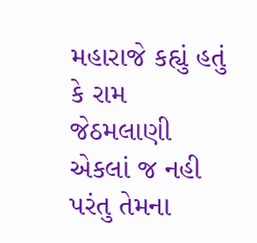મહારાજે કહ્યું હતું કે રામ જેઠમલાણી એકલાં જ નહી પરંતુ તેમના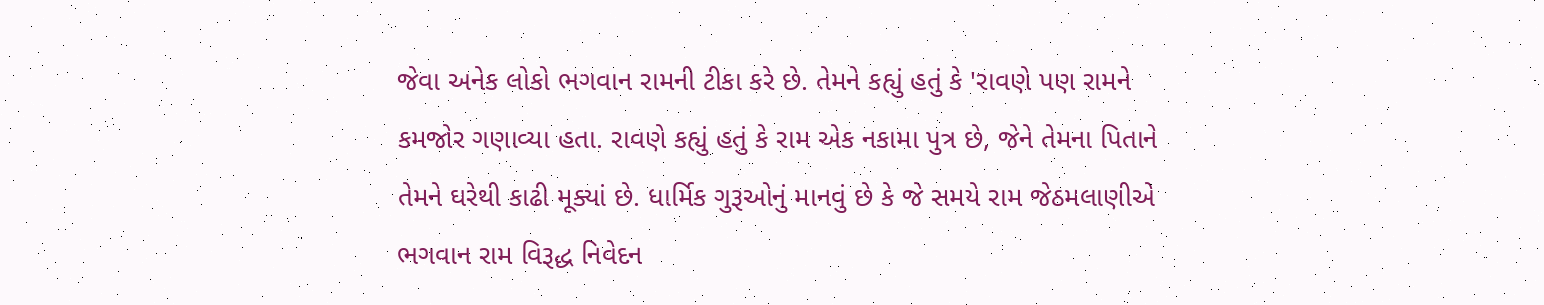જેવા અનેક લોકો ભગવાન રામની ટીકા કરે છે. તેમને કહ્યું હતું કે 'રાવણે પણ રામને કમજોર ગણાવ્યા હતા. રાવણે કહ્યું હતું કે રામ એક નકામા પુત્ર છે, જેને તેમના પિતાને તેમને ઘરેથી કાઢી મૂક્યાં છે. ધાર્મિક ગુરૂઓનું માનવું છે કે જે સમયે રામ જેઠમલાણીએ ભગવાન રામ વિરૂદ્ધ નિવેદન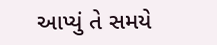આપ્યું તે સમયે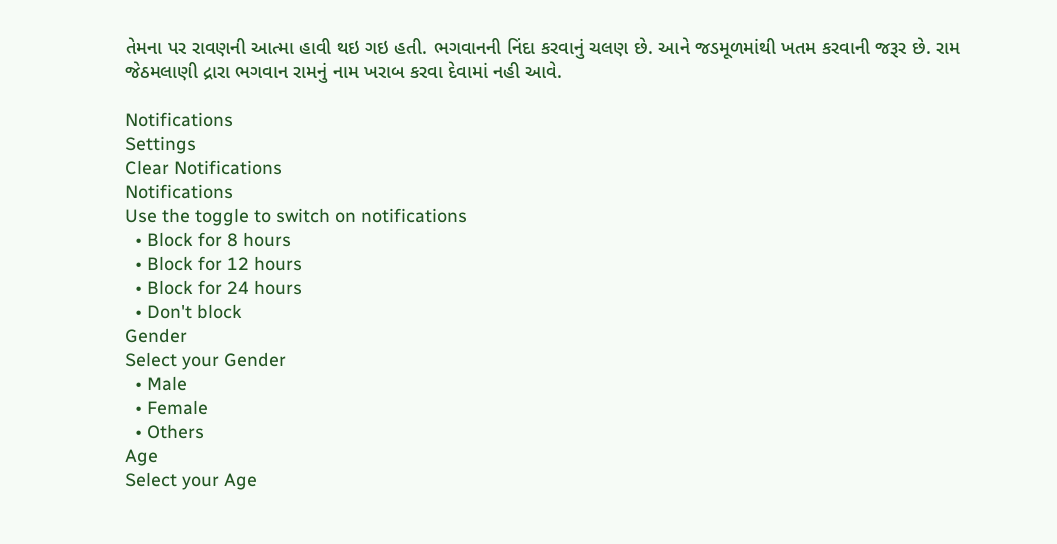તેમના પર રાવણની આત્મા હાવી થઇ ગઇ હતી. ભગવાનની નિંદા કરવાનું ચલણ છે. આને જડમૂળમાંથી ખતમ કરવાની જરૂર છે. રામ જેઠમલાણી દ્રારા ભગવાન રામનું નામ ખરાબ કરવા દેવામાં નહી આવે.

Notifications
Settings
Clear Notifications
Notifications
Use the toggle to switch on notifications
  • Block for 8 hours
  • Block for 12 hours
  • Block for 24 hours
  • Don't block
Gender
Select your Gender
  • Male
  • Female
  • Others
Age
Select your Age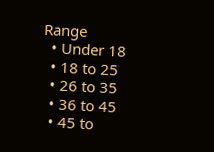Range
  • Under 18
  • 18 to 25
  • 26 to 35
  • 36 to 45
  • 45 to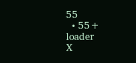55
  • 55+
loader
X